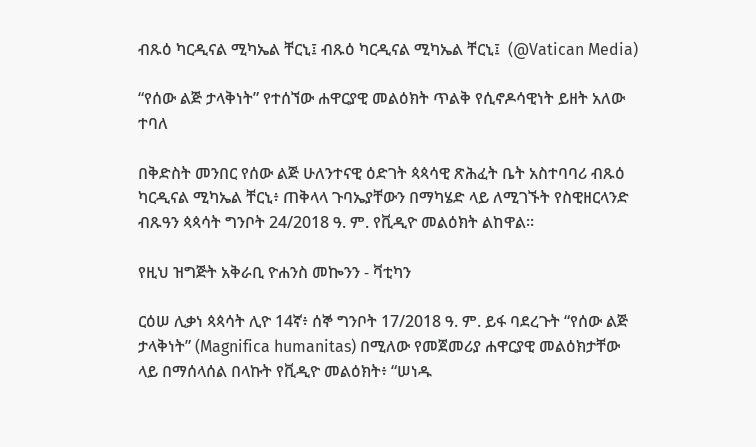ብጹዕ ካርዲናል ሚካኤል ቸርኒ፤ ብጹዕ ካርዲናል ሚካኤል ቸርኒ፤  (@Vatican Media)

“የሰው ልጅ ታላቅነት” የተሰኘው ሐዋርያዊ መልዕክት ጥልቅ የሲኖዶሳዊነት ይዘት አለው ተባለ

በቅድስት መንበር የሰው ልጅ ሁለንተናዊ ዕድገት ጳጳሳዊ ጽሕፈት ቤት አስተባባሪ ብጹዕ ካርዲናል ሚካኤል ቸርኒ፥ ጠቅላላ ጉባኤያቸውን በማካሄድ ላይ ለሚገኙት የስዊዘርላንድ ብጹዓን ጳጳሳት ግንቦት 24/2018 ዓ. ም. የቪዲዮ መልዕክት ልከዋል።

የዚህ ዝግጅት አቅራቢ ዮሐንስ መኰንን - ቫቲካን

ርዕሠ ሊቃነ ጳጳሳት ሊዮ 14ኛ፥ ሰኞ ግንቦት 17/2018 ዓ. ም. ይፋ ባደረጉት “የሰው ልጅ ታላቅነት” (Magnifica humanitas) በሚለው የመጀመሪያ ሐዋርያዊ መልዕክታቸው ላይ በማሰላሰል በላኩት የቪዲዮ መልዕክት፥ “ሠነዱ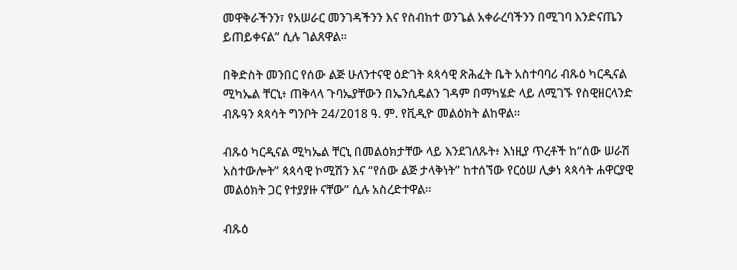መዋቅራችንን፣ የአሠራር መንገዳችንን እና የስብከተ ወንጌል አቀራረባችንን በሚገባ እንድናጤን ይጠይቀናል” ሲሉ ገልጸዋል።

በቅድስት መንበር የሰው ልጅ ሁለንተናዊ ዕድገት ጳጳሳዊ ጽሕፈት ቤት አስተባባሪ ብጹዕ ካርዲናል ሚካኤል ቸርኒ፥ ጠቅላላ ጉባኤያቸውን በኤንሲዴልን ገዳም በማካሄድ ላይ ለሚገኙ የስዊዘርላንድ ብጹዓን ጳጳሳት ግንቦት 24/2018 ዓ. ም. የቪዲዮ መልዕክት ልከዋል።

ብጹዕ ካርዲናል ሚካኤል ቸርኒ በመልዕክታቸው ላይ እንደገለጹት፥ እነዚያ ጥረቶች ከ“ሰው ሠራሽ አስተውሎት” ጳጳሳዊ ኮሚሽን እና “የሰው ልጅ ታላቅነት” ከተሰኘው የርዕሠ ሊቃነ ጳጳሳት ሐዋርያዊ መልዕክት ጋር የተያያዙ ናቸው” ሲሉ አስረድተዋል።

ብጹዕ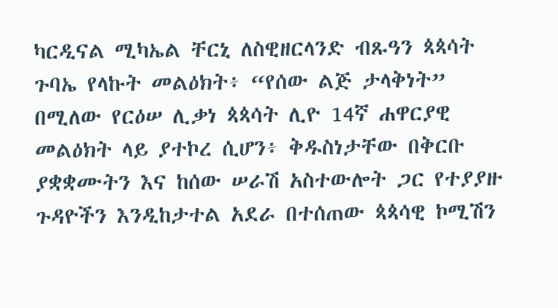ካርዲናል ሚካኤል ቸርኒ ለስዊዘርላንድ ብጹዓን ጳጳሳት ጉባኤ የላኩት መልዕክት፥ “የሰው ልጅ ታላቅነት” በሚለው የርዕሠ ሊቃነ ጳጳሳት ሊዮ 14ኛ ሐዋርያዊ መልዕክት ላይ ያተኮረ ሲሆን፥ ቅዱስነታቸው በቅርቡ ያቋቋሙትን እና ከሰው ሠራሽ አስተውሎት ጋር የተያያዙ ጉዳዮችን እንዲከታተል አደራ በተሰጠው ጳጳሳዊ ኮሚሽን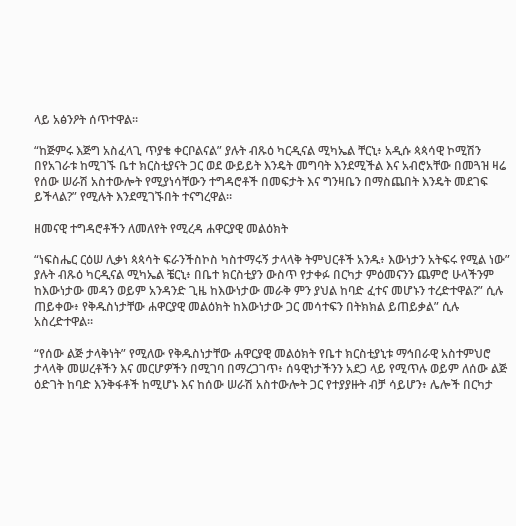ላይ አፅንዖት ሰጥተዋል።

“ከጅምሩ እጅግ አስፈላጊ ጥያቄ ቀርቦልናል” ያሉት ብጹዕ ካርዲናል ሚካኤል ቸርኒ፥ አዲሱ ጳጳሳዊ ኮሚሽን በየአገራቱ ከሚገኙ ቤተ ክርስቲያናት ጋር ወደ ውይይት እንዴት መግባት እንደሚችል እና አብሮአቸው በመጓዝ ዛሬ የሰው ሠራሽ አስተውሎት የሚያነሳቸውን ተግዳሮቶች በመፍታት እና ግንዛቤን በማስጨበት እንዴት መደገፍ ይችላል?” የሚሉት እንደሚገኙበት ተናግረዋል።

ዘመናዊ ተግዳሮቶችን ለመለየት የሚረዳ ሐዋርያዊ መልዕክት

“ነፍስሔር ርዕሠ ሊቃነ ጳጳሳት ፍራንችስኮስ ካስተማሩኝ ታላላቅ ትምህርቶች አንዱ፥ እውነታን አትፍሩ የሚል ነው” ያሉት ብጹዕ ካርዲናል ሚካኤል ቼርኒ፥ በቤተ ክርስቲያን ውስጥ የታቀፉ በርካታ ምዕመናንን ጨምሮ ሁላችንም ከእውነታው መዳን ወይም አንዳንድ ጊዜ ከእውነታው መራቅ ምን ያህል ከባድ ፈተና መሆኑን ተረድተዋል?” ሲሉ ጠይቀው፥ የቅዱስነታቸው ሐዋርያዊ መልዕክት ከእውነታው ጋር መሳተፍን በትክክል ይጠይቃል” ሲሉ አስረድተዋል።

“የሰው ልጅ ታላቅነት” የሚለው የቅዱስነታቸው ሐዋርያዊ መልዕክት የቤተ ክርስቲያኒቱ ማኅበራዊ አስተምህሮ ታላላቅ መሠረቶችን እና መርሆዎችን በሚገባ በማረጋገጥ፥ ሰዓዊነታችንን አደጋ ላይ የሚጥሉ ወይም ለሰው ልጅ ዕድገት ከባድ እንቅፋቶች ከሚሆኑ እና ከሰው ሠራሽ አስተውሎት ጋር የተያያዙት ብቻ ሳይሆን፥ ሌሎች በርካታ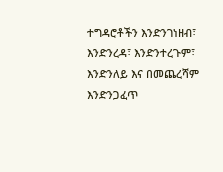ተግዳሮቶችን እንድንገነዘብ፣ እንድንረዳ፣ እንድንተረጉም፣ እንድንለይ እና በመጨረሻም እንድንጋፈጥ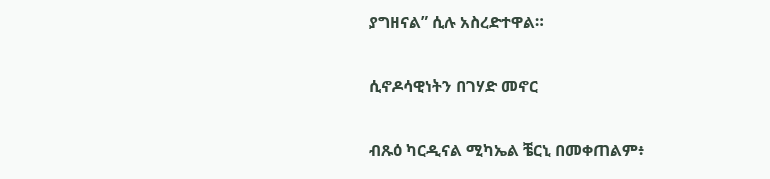ያግዘናል” ሲሉ አስረድተዋል።

ሲኖዶሳዊነትን በገሃድ መኖር

ብጹዕ ካርዲናል ሚካኤል ቼርኒ በመቀጠልም፥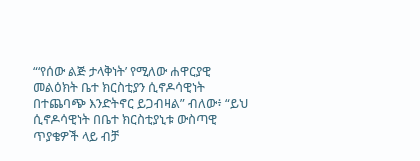“‘የሰው ልጅ ታላቅነት’ የሚለው ሐዋርያዊ መልዕክት ቤተ ክርስቲያን ሲኖዶሳዊነት በተጨባጭ እንድትኖር ይጋብዛል” ብለው፥ “ይህ ሲኖዶሳዊነት በቤተ ክርስቲያኒቱ ውስጣዊ ጥያቄዎች ላይ ብቻ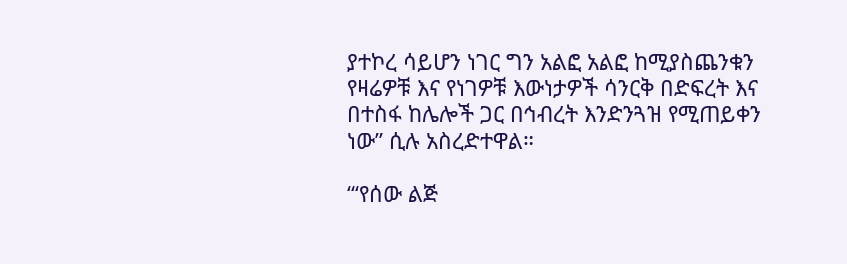ያተኮረ ሳይሆን ነገር ግን አልፎ አልፎ ከሚያስጨንቁን የዛሬዎቹ እና የነገዎቹ እውነታዎች ሳንርቅ በድፍረት እና በተስፋ ከሌሎች ጋር በኅብረት እንድንጓዝ የሚጠይቀን ነው” ሲሉ አስረድተዋል።

“‘የሰው ልጅ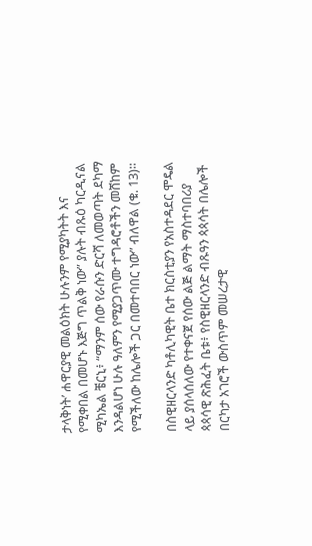ታላቅነት’ ሐዋርያዊ መልዕክት ሁሉንም የሚያካትት እና የሚቀበል በመሆኑ እጅግ ጥልቅ ነው” ያሉት ብጹዕ ካርዲናል ሚካኤል ቼርኒ፥ “ማንም ሰው የራሱን ድርሻ ለመወጣት ደካማ እንዳልሆነ ሁሉ ዓለምን የሚያጋጥሙ ተግዳሮቶችን መሸከም የሚችለው ከሌሎች ጋር በመተባበር ነው” ብለዋል (ቁ. 13)።

በስዊዘርላንድ ካቶሊካዊት ቤተ ክርስቲያን የአስተዳደር ሞዴል ላይ ያሰላሰለው የተቀናጀ የሰው ልጅ ልማት ማስተባበሪያ ጳጳሳዊ ጽሕፈት ቤቱ፥ የስዊዘርላንድ ብጹዓን ጳጳሳት በሌሎች በርካታ አገሮች ውስጥም መሠረታዊ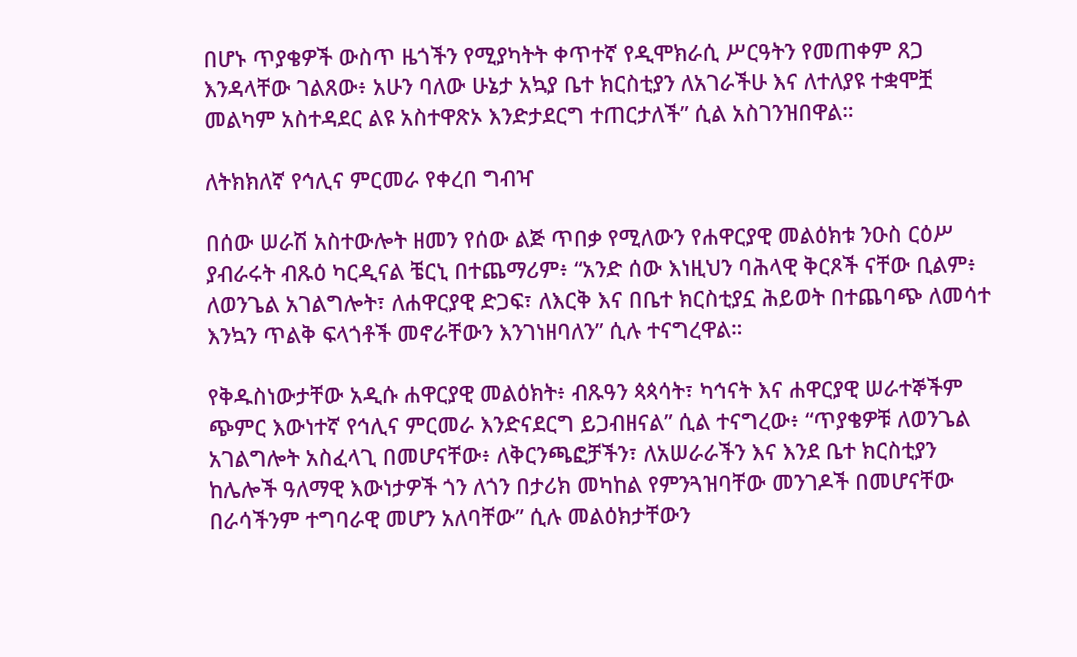በሆኑ ጥያቄዎች ውስጥ ዜጎችን የሚያካትት ቀጥተኛ የዲሞክራሲ ሥርዓትን የመጠቀም ጸጋ እንዳላቸው ገልጸው፥ አሁን ባለው ሁኔታ አኳያ ቤተ ክርስቲያን ለአገራችሁ እና ለተለያዩ ተቋሞቿ መልካም አስተዳደር ልዩ አስተዋጽኦ እንድታደርግ ተጠርታለች” ሲል አስገንዝበዋል።

ለትክክለኛ የኅሊና ምርመራ የቀረበ ግብዣ

በሰው ሠራሽ አስተውሎት ዘመን የሰው ልጅ ጥበቃ የሚለውን የሐዋርያዊ መልዕክቱ ንዑስ ርዕሥ ያብራሩት ብጹዕ ካርዲናል ቼርኒ በተጨማሪም፥ “አንድ ሰው እነዚህን ባሕላዊ ቅርጾች ናቸው ቢልም፥ ለወንጌል አገልግሎት፣ ለሐዋርያዊ ድጋፍ፣ ለእርቅ እና በቤተ ክርስቲያኗ ሕይወት በተጨባጭ ለመሳተ እንኳን ጥልቅ ፍላጎቶች መኖራቸውን እንገነዘባለን” ሲሉ ተናግረዋል።

የቅዱስነውታቸው አዲሱ ሐዋርያዊ መልዕክት፥ ብጹዓን ጳጳሳት፣ ካኅናት እና ሐዋርያዊ ሠራተኞችም ጭምር እውነተኛ የኅሊና ምርመራ እንድናደርግ ይጋብዘናል” ሲል ተናግረው፥ “ጥያቄዎቹ ለወንጌል አገልግሎት አስፈላጊ በመሆናቸው፥ ለቅርንጫፎቻችን፣ ለአሠራራችን እና እንደ ቤተ ክርስቲያን ከሌሎች ዓለማዊ እውነታዎች ጎን ለጎን በታሪክ መካከል የምንጓዝባቸው መንገዶች በመሆናቸው በራሳችንም ተግባራዊ መሆን አለባቸው” ሲሉ መልዕክታቸውን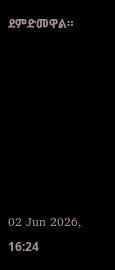ደምድመዋል።







02 Jun 2026, 16:24